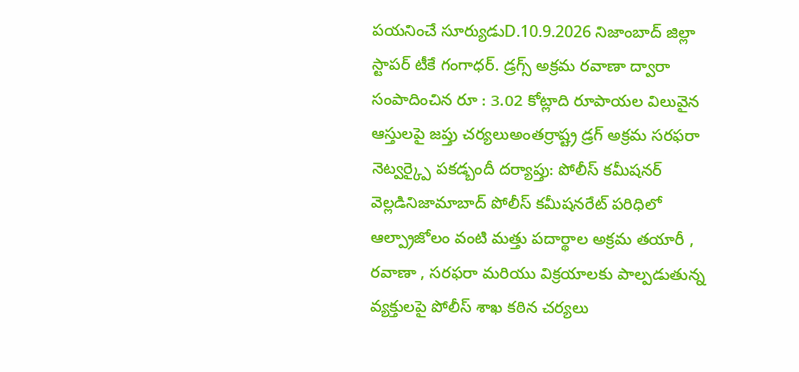పయనించే సూర్యుడుD.10.9.2026 నిజాంబాద్ జిల్లా స్టాపర్ టీకే గంగాధర్. డ్రగ్స్ అక్రమ రవాణా ద్వారా సంపాదించిన రూ : 3.02 కోట్లాది రూపాయల విలువైన ఆస్తులపై జప్తు చర్యలుఅంతర్రాష్ట్ర డ్రగ్ అక్రమ సరఫరా నెట్వర్క్పై పకడ్బందీ దర్యాప్తు: పోలీస్ కమీషనర్ వెల్లడినిజామాబాద్ పోలీస్ కమీషనరేట్ పరిధిలో ఆల్ప్రాజోలం వంటి మత్తు పదార్థాల అక్రమ తయారీ , రవాణా , సరఫరా మరియు విక్రయాలకు పాల్పడుతున్న వ్యక్తులపై పోలీస్ శాఖ కఠిన చర్యలు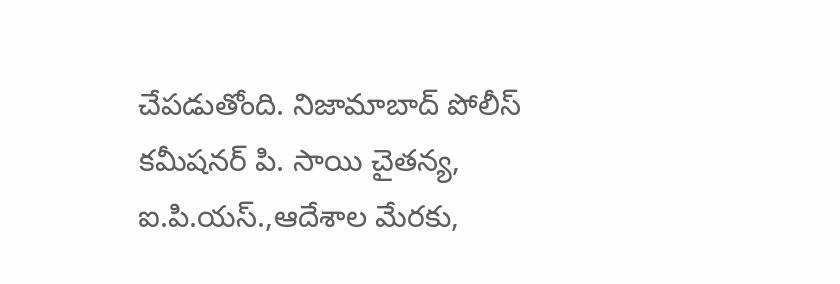చేపడుతోంది. నిజామాబాద్ పోలీస్ కమీషనర్ పి. సాయి చైతన్య, ఐ.పి.యస్.,ఆదేశాల మేరకు,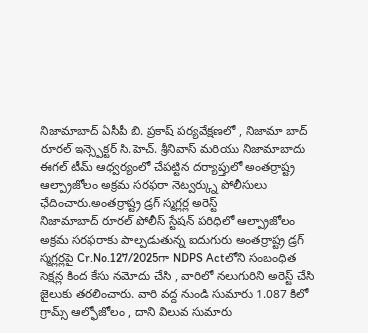నిజామాబాద్ ఏసీపీ బి. ప్రకాష్ పర్యవేక్షణలో , నిజామా బాద్ రూరల్ ఇన్స్పెక్టర్ సి.హెచ్. శ్రీనివాస్ మరియు నిజామాబాదు ఈగల్ టీమ్ ఆధ్వర్యంలో చేపట్టిన దర్యాప్తులో అంతర్రాష్ట్ర ఆల్ప్రాజోలం అక్రమ సరఫరా నెట్వర్క్ను పోలీసులు ఛేదించారు.అంతర్రాష్ట్ర డ్రగ్ స్మగ్లర్ల అరెస్ట్
నిజామాబాద్ రూరల్ పోలీస్ స్టేషన్ పరిధిలో ఆల్ప్రాజోలం అక్రమ సరఫరాకు పాల్పడుతున్న ఐదుగురు అంతర్రాష్ట్ర డ్రగ్ స్మగ్లర్లపై Cr.No.127/2025గా NDPS Actలోని సంబంధిత సెక్షన్ల కింద కేసు నమోదు చేసి , వారిలో నలుగురిని అరెస్ట్ చేసి జైలుకు తరలించారు. వారి వద్ద నుండి సుమారు 1.087 కిలో గ్రామ్స్ ఆల్ఫోజోలం , దాని విలువ సుమారు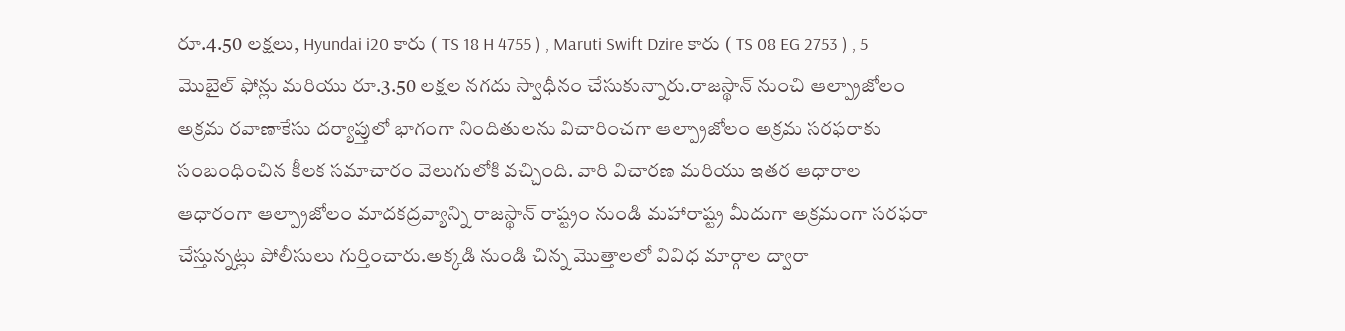రూ.4.50 లక్షలు, Hyundai i20 కారు ( TS 18 H 4755 ) , Maruti Swift Dzire కారు ( TS 08 EG 2753 ) , 5 మొబైల్ ఫోన్లు మరియు రూ.3.50 లక్షల నగదు స్వాధీనం చేసుకున్నారు.రాజస్థాన్ నుంచి ఆల్ప్రాజోలం అక్రమ రవాణాకేసు దర్యాప్తులో భాగంగా నిందితులను విచారించగా ఆల్ప్రాజోలం అక్రమ సరఫరాకు సంబంధించిన కీలక సమాచారం వెలుగులోకి వచ్చింది. వారి విచారణ మరియు ఇతర ఆధారాల ఆధారంగా ఆల్ప్రాజోలం మాదకద్రవ్యాన్ని రాజస్థాన్ రాష్ట్రం నుండి మహారాష్ట్ర మీదుగా అక్రమంగా సరఫరా చేస్తున్నట్లు పోలీసులు గుర్తించారు.అక్కడి నుండి చిన్న మొత్తాలలో వివిధ మార్గాల ద్వారా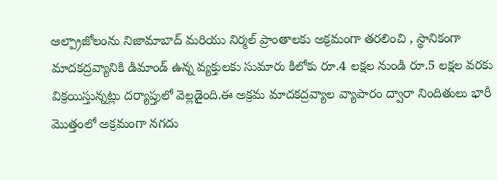ఆల్ప్రాజోలంను నిజామాబాద్ మరియు నిర్మల్ ప్రాంతాలకు అక్రమంగా తరలించి , స్థానికంగా మాదకద్రవ్యానికి డిమాండ్ ఉన్న వ్యక్తులకు సుమారు కిలోకు రూ.4 లక్షల నుండి రూ.5 లక్షల వరకు విక్రయిస్తున్నట్లు దర్యాప్తులో వెల్లడైంది.ఈ అక్రమ మాదకద్రవ్యాల వ్యాపారం ద్వారా నిందితులు భారీ మొత్తంలో అక్రమంగా నగదు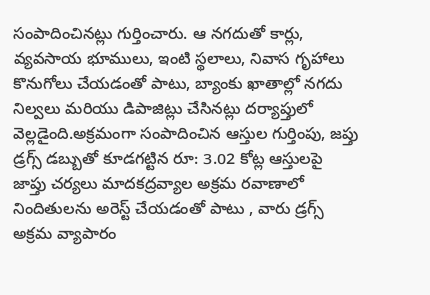సంపాదించినట్లు గుర్తించారు. ఆ నగదుతో కార్లు, వ్యవసాయ భూములు, ఇంటి స్థలాలు, నివాస గృహాలు కొనుగోలు చేయడంతో పాటు, బ్యాంకు ఖాతాల్లో నగదు నిల్వలు మరియు డిపాజిట్లు చేసినట్లు దర్యాప్తులో వెల్లడైంది.అక్రమంగా సంపాదించిన ఆస్తుల గుర్తింపు, జప్తు డ్రగ్స్ డబ్బుతో కూడగట్టిన రూ: 3.02 కోట్ల ఆస్తులపై జాప్తు చర్యలు మాదకద్రవ్యాల అక్రమ రవాణాలో నిందితులను అరెస్ట్ చేయడంతో పాటు , వారు డ్రగ్స్ అక్రమ వ్యాపారం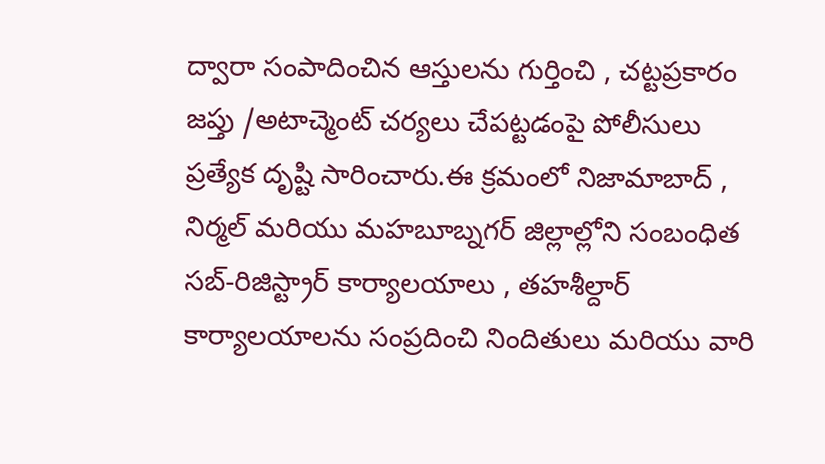ద్వారా సంపాదించిన ఆస్తులను గుర్తించి , చట్టప్రకారం జప్తు /అటాచ్మెంట్ చర్యలు చేపట్టడంపై పోలీసులు ప్రత్యేక దృష్టి సారించారు.ఈ క్రమంలో నిజామాబాద్ , నిర్మల్ మరియు మహబూబ్నగర్ జిల్లాల్లోని సంబంధిత సబ్-రిజిస్ట్రార్ కార్యాలయాలు , తహశీల్దార్ కార్యాలయాలను సంప్రదించి నిందితులు మరియు వారి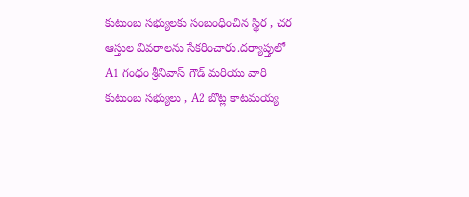కుటుంబ సభ్యులకు సంబంధించిన స్థిర , చర ఆస్తుల వివరాలను సేకరించారు.దర్యాప్తులో A1 గంధం శ్రీనివాస్ గౌడ్ మరియు వారి కుటుంబ సభ్యులు , A2 బొట్ల కాటమయ్య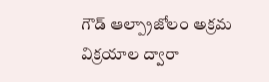గౌడ్ ఆల్ప్రాజోలం అక్రమ విక్రయాల ద్వారా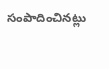సంపాదించినట్లు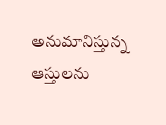అనుమానిస్తున్న ఆస్తులను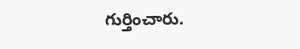గుర్తించారు.